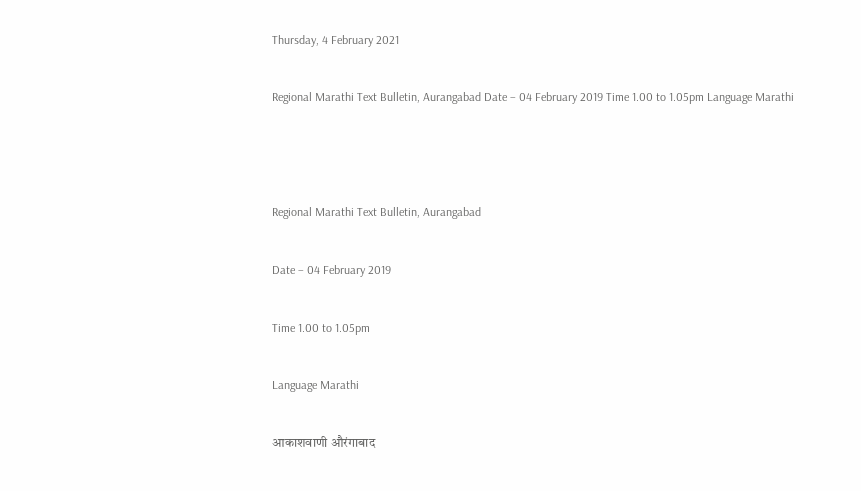Thursday, 4 February 2021

Regional Marathi Text Bulletin, Aurangabad Date – 04 February 2019 Time 1.00 to 1.05pm Language Marathi



Regional Marathi Text Bulletin, Aurangabad

Date – 04 February 2019

Time 1.00 to 1.05pm

Language Marathi

आकाशवाणी औरंगाबाद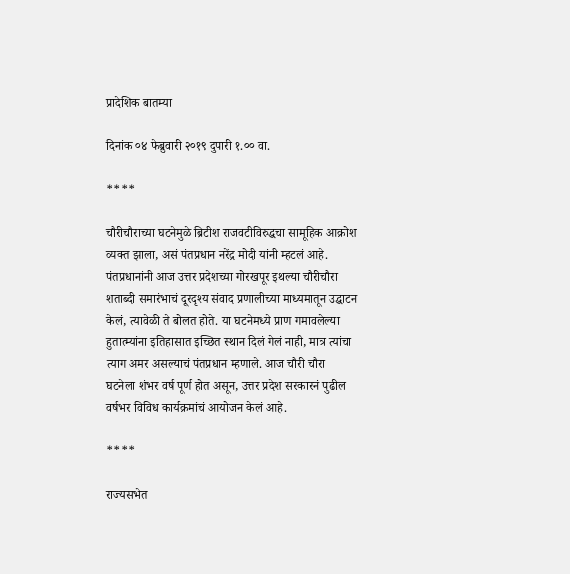प्रादेशिक बातम्या

दिनांक ०४ फेब्रुवारी २०१९ दुपारी १.०० वा.

****

चौरीचौराच्या घटनेमुळे ब्रिटीश राजवटीविरुद्धचा सामूहिक आक्रोश व्यक्त झाला, असं पंतप्रधान नरेंद्र मोदी यांनी म्हटलं आहे. पंतप्रधानांनी आज उत्तर प्रदेशच्या गोरखपूर इथल्या चौरीचौरा शताब्दी समारंभाचं दूरदृश्य संवाद प्रणालीच्या माध्यमातून उद्घाटन केलं, त्यावेळी ते बोलत होते. या घटनेमध्ये प्राण गमावलेल्या हुतात्म्यांना इतिहासात इच्छित स्थान दिलं गेलं नाही, मात्र त्यांचा त्याग अमर असल्याचं पंतप्रधान म्हणाले. आज चौरी चौरा घटनेला शंभर वर्ष पूर्ण होत असून, उत्तर प्रदेश सरकारनं पुढील वर्षभर विविध कार्यक्रमांचं आयोजन केलं आहे.

****

राज्यसभेत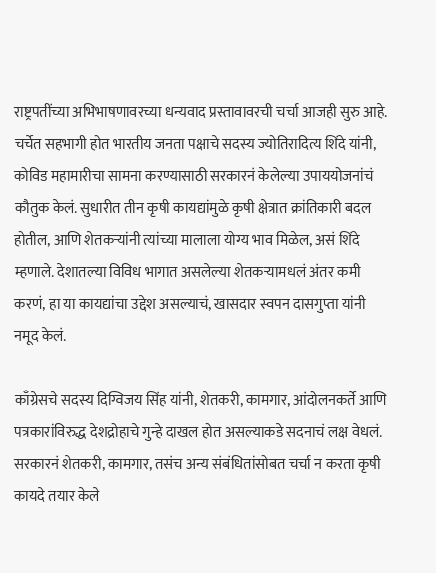राष्ट्रपतींच्या अभिभाषणावरच्या धन्यवाद प्रस्तावावरची चर्चा आजही सुरु आहे. चर्चेत सहभागी होत भारतीय जनता पक्षाचे सदस्य ज्योतिरादित्य शिंदे यांनी, कोविड महामारीचा सामना करण्यासाठी सरकारनं केलेल्या उपाययोजनांचं कौतुक केलं. सुधारीत तीन कृषी कायद्यांमुळे कृषी क्षेत्रात क्रांतिकारी बदल होतील, आणि शेतकऱ्यांनी त्यांच्या मालाला योग्य भाव मिळेल, असं शिंदे म्हणाले. देशातल्या विविध भागात असलेल्या शेतकऱ्यामधलं अंतर कमी करणं, हा या कायद्यांचा उद्देश असल्याचं, खासदार स्वपन दासगुप्ता यांनी नमूद केलं.

काँग्रेसचे सदस्य दिग्विजय सिंह यांनी, शेतकरी, कामगार, आंदोलनकर्ते आणि पत्रकारांविरुद्ध देशद्रोहाचे गुन्हे दाखल होत असल्याकडे सदनाचं लक्ष वेधलं. सरकारनं शेतकरी, कामगार, तसंच अन्य संबंधितांसोबत चर्चा न करता कृषी कायदे तयार केले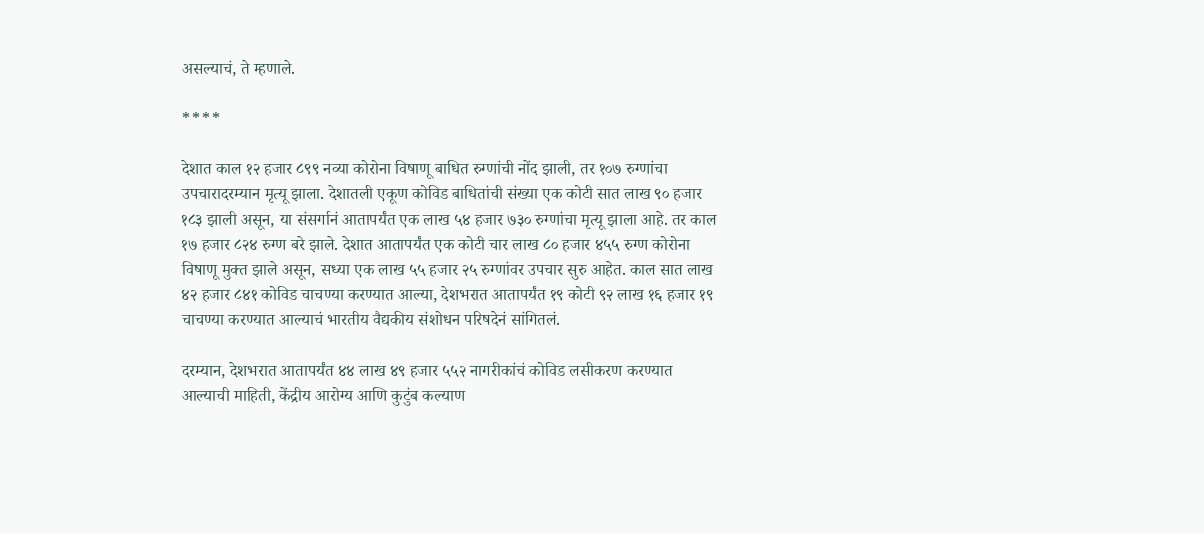असल्याचं, ते म्हणाले.

****

देशात काल १२ हजार ८९९ नव्या कोरोना विषाणू बाधित रुग्णांची नोंद झाली, तर १०७ रुग्णांचा उपचारादरम्यान मृत्यू झाला. देशातली एकूण कोविड बाधितांची संख्या एक कोटी सात लाख ९० हजार १८३ झाली असून, या संसर्गानं आतापर्यंत एक लाख ५४ हजार ७३० रुग्णांचा मृत्यू झाला आहे. तर काल १७ हजार ८२४ रुग्ण बरे झाले. देशात आतापर्यंत एक कोटी चार लाख ८० हजार ४५५ रुग्ण कोरोना विषाणू मुक्त झाले असून, सध्या एक लाख ५५ हजार २५ रुग्णांवर उपचार सुरु आहेत. काल सात लाख ४२ हजार ८४१ कोविड चाचण्या करण्यात आल्या, देशभरात आतापर्यंत १९ कोटी ९२ लाख १६ हजार १९ चाचण्या करण्यात आल्याचं भारतीय वैद्यकीय संशोधन परिषदेनं सांगितलं.

दरम्यान, देशभरात आतापर्यंत ४४ लाख ४९ हजार ५५२ नागरीकांचं कोविड लसीकरण करण्यात आल्याची माहिती, केंद्रीय आरोग्य आणि कुटुंब कल्याण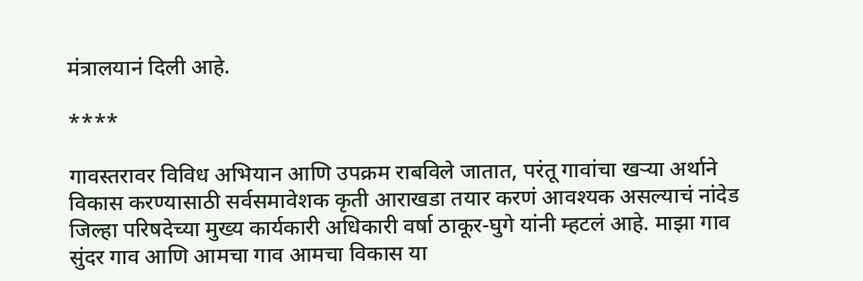मंत्रालयानं दिली आहे.

****

गावस्तरावर विविध अभियान आणि उपक्रम राबविले जातात, परंतू गावांचा खऱ्या अर्थाने विकास करण्यासाठी सर्वसमावेशक कृती आराखडा तयार करणं आवश्यक असल्याचं नांदेड जिल्हा परिषदेच्या मुख्य कार्यकारी अधिकारी वर्षा ठाकूर-घुगे यांनी म्हटलं आहे. माझा गाव सुंदर गाव आणि आमचा गाव आमचा विकास या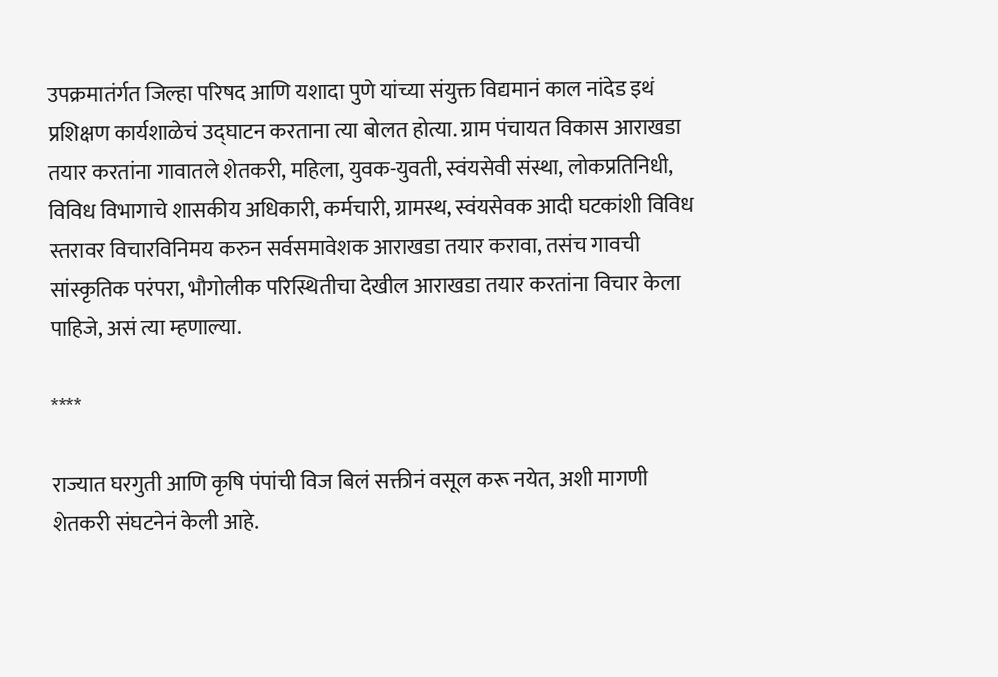उपक्रमातंर्गत जिल्हा परिषद आणि यशादा पुणे यांच्या संयुक्त विद्यमानं काल नांदेड इथं प्रशिक्षण कार्यशाळेचं उद्घाटन करताना त्या बोलत होत्या. ग्राम पंचायत विकास आराखडा तयार करतांना गावातले शेतकरी, महिला, युवक-युवती, स्वंयसेवी संस्था, लोकप्रतिनिधी, विविध विभागाचे शासकीय अधिकारी, कर्मचारी, ग्रामस्थ, स्वंयसेवक आदी घटकांशी विविध स्तरावर विचारविनिमय करुन सर्वसमावेशक आराखडा तयार करावा, तसंच गावची सांस्कृतिक परंपरा, भौगोलीक परिस्थितीचा देखील आराखडा तयार करतांना विचार केला पाहिजे, असं त्या म्हणाल्या.

****

राज्यात घरगुती आणि कृषि पंपांची विज बिलं सक्तीनं वसूल करू नयेत, अशी मागणी शेतकरी संघटनेनं केली आहे.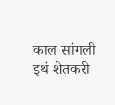काल सांगली इथं शेतकरी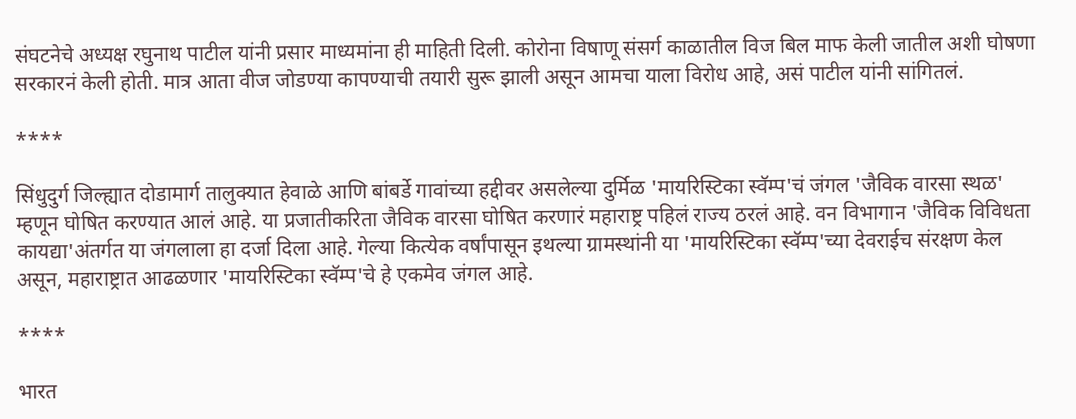संघटनेचे अध्यक्ष रघुनाथ पाटील यांनी प्रसार माध्यमांना ही माहिती दिली. कोरोना विषाणू संसर्ग काळातील विज बिल माफ केली जातील अशी घोषणा सरकारनं केली होती. मात्र आता वीज जोडण्या कापण्याची तयारी सुरू झाली असून आमचा याला विरोध आहे, असं पाटील यांनी सांगितलं.

****

सिंधुदुर्ग जिल्ह्यात दोडामार्ग तालुक्यात हेवाळे आणि बांबर्डे गावांच्या हद्दीवर असलेल्या दुर्मिळ 'मायरिस्टिका स्वॅम्प'चं जंगल 'जैविक वारसा स्थळ' म्हणून घोषित करण्यात आलं आहे. या प्रजातीकरिता जैविक वारसा घोषित करणारं महाराष्ट्र पहिलं राज्य ठरलं आहे. वन विभागान 'जैविक विविधता कायद्या'अंतर्गत या जंगलाला हा दर्जा दिला आहे. गेल्या कित्येक वर्षांपासून इथल्या ग्रामस्थांनी या 'मायरिस्टिका स्वॅम्प'च्या देवराईच संरक्षण केल असून, महाराष्ट्रात आढळणार 'मायरिस्टिका स्वॅम्प'चे हे एकमेव जंगल आहे.

****

भारत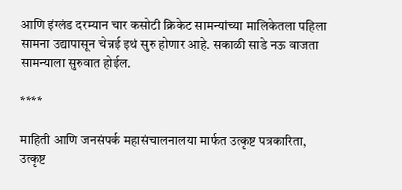आणि इंग्लंड दरम्यान चार कसोटी क्रिकेट सामन्यांच्या मालिकेतला पहिला सामना उद्यापासून चेन्नई इथं सुरु होणार आहे. सकाळी साडे नऊ वाजता सामन्याला सुरुवात होईल.

****

माहिती आणि जनसंपर्क महासंचालनालया मार्फत उत्कृष्ट पत्रकारिता, उत्कृष्ट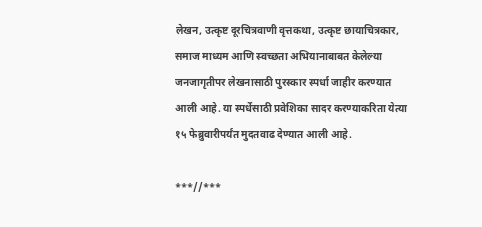लेखन, उत्कृष्ट दूरचित्रवाणी वृत्तकथा, उत्कृष्ट छायाचित्रकार, समाज माध्यम आणि स्वच्छता अभियानाबाबत केलेल्या जनजागृतीपर लेखनासाठी पुरस्कार स्पर्धा जाहीर करण्यात आली आहे. या स्पर्धेसाठी प्रवेशिका सादर करण्याकरिता येत्या १५ फेब्रुवारीपर्यंत मुदतवाढ देण्यात आली आहे.

***//***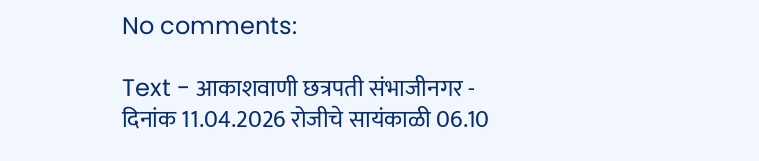No comments:

Text - आकाशवाणी छत्रपती संभाजीनगर - दिनांक 11.04.2026 रोजीचे सायंकाळी 06.10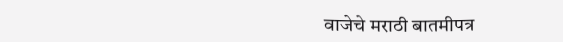वाजेचे मराठी बातमीपत्र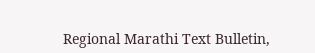Regional Marathi Text Bulletin,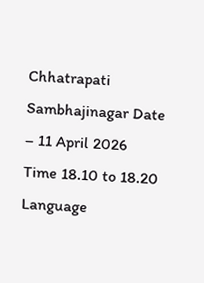Chhatrapati Sambhajinagar Date – 11 April 2026 Time 18.10 to 18.20 Language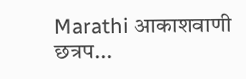Marathi आकाशवाणी छत्रप...